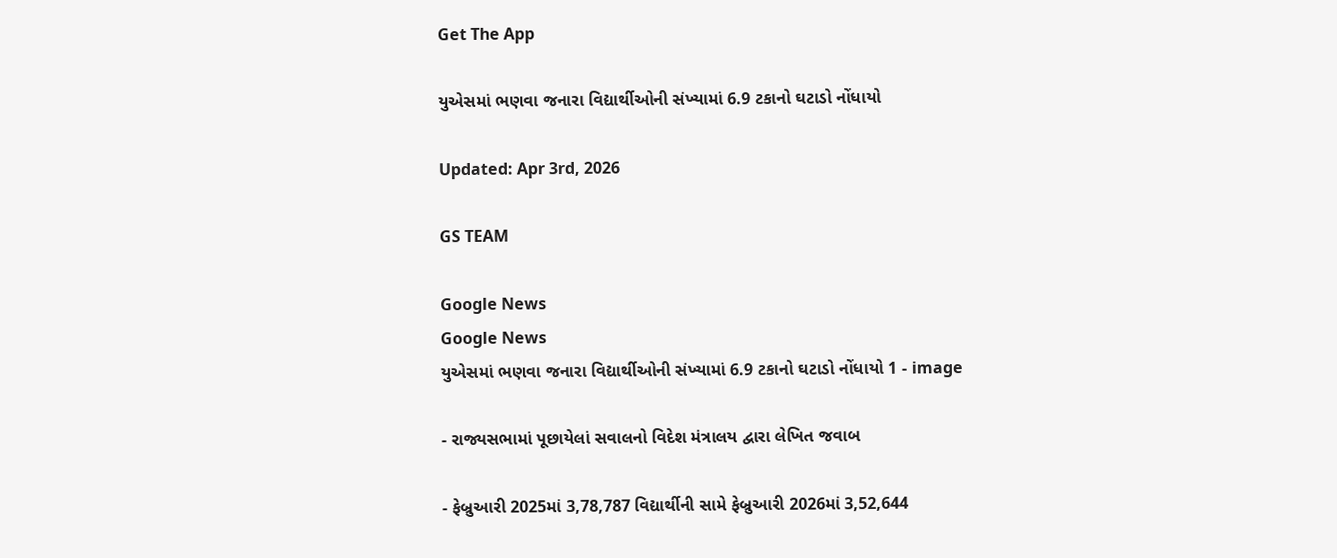Get The App

યુએસમાં ભણવા જનારા વિદ્યાર્થીઓની સંખ્યામાં 6.9 ટકાનો ઘટાડો નોંધાયો

Updated: Apr 3rd, 2026

GS TEAM

Google News
Google News
યુએસમાં ભણવા જનારા વિદ્યાર્થીઓની સંખ્યામાં 6.9 ટકાનો ઘટાડો નોંધાયો 1 - image

- રાજ્યસભામાં પૂછાયેલાં સવાલનો વિદેશ મંત્રાલય દ્વારા લેખિત જવાબ

- ફેબ્રુઆરી 2025માં 3,78,787 વિદ્યાર્થીની સામે ફેબ્રુઆરી 2026માં 3,52,644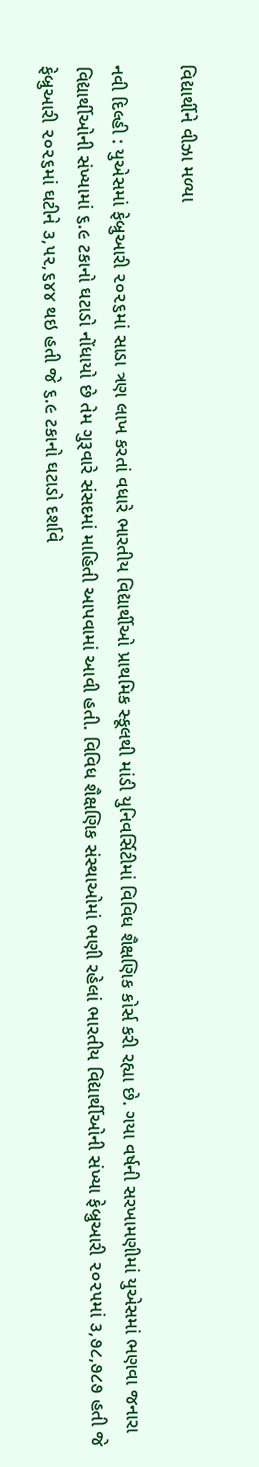વિદ્યાર્થીને વીઝા મળ્યા

નવી દિલ્હી : યુએસમાં ફેબ્રુઆરી ૨૦૨૬માં સાડા ત્રણ લાખ કરતાં વધારે ભારતીય વિદ્યાર્થીઓ પ્રાથમિક સ્કૂલથી માંડી યુનિવર્સિટીમાં વિવિધ શૈક્ષણિક કોર્સ કરી રહ્યા છે. ગયા વર્ષની સરખામણીમાં યુએસમાં ભણવા જનારા વિદ્યાર્થીઓની સંખ્યામાં ૬.૯ ટકાનો ઘટાડો નોંધાયો છે તેમ ગુરૂવારે સંસદમાં માહિતી આપવામાં આવી હતી. વિવિધ શૈક્ષણિક સંસ્થાઓમાં ભણી રહેલાં ભારતીય વિદ્યાર્થીઓની સંખ્યા ફેબ્રુઆરી ૨૦૨૫માં ૩,૭૮,૭૮૭ હતી જે ફેબ્રુઆરી ૨૦૨૬માં ઘટીને ૩,૫૨,૬૪૪ થઇ હતી જે ૬.૯ ટકાનો ઘટાડો દર્શાવે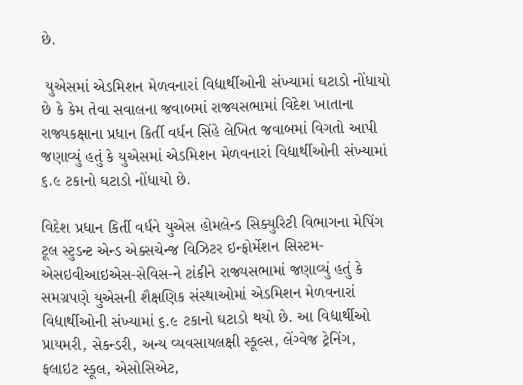છે.

 યુએસમાં એડમિશન મેળવનારાં વિદ્યાર્થીઓની સંખ્યામાં ઘટાડો નોંધાયો છે કે કેમ તેવા સવાલના જવાબમાં રાજ્યસભામાં વિદેશ ખાતાના રાજ્યકક્ષાના પ્રધાન કિર્તી વર્ધન સિંહે લેખિત જવાબમાં વિગતો આપી જણાવ્યું હતું કે યુએસમાં એડમિશન મેળવનારાં વિદ્યાર્થીઓની સંખ્યામાં ૬.૯ ટકાનો ઘટાડો નોંધાયો છે.

વિદેશ પ્રધાન કિર્તી વર્ધને યુએસ હોમલેન્ડ સિક્યુરિટી વિભાગના મેપિંગ ટૂલ સ્ટુડન્ટ એન્ડ એક્સચેન્જ વિઝિટર ઇન્ફોર્મેશન સિસ્ટમ-એસઇવીઆઇએસ-સેવિસ-ને ટાંકીને રાજ્યસભામાં જણાવ્યું હતું કે સમગ્રપણે યુએસની શૈક્ષણિક સંસ્થાઓમાં એડમિશન મેળવનારાં વિદ્યાર્થીઓની સંખ્યામાં ૬.૯ ટકાનો ઘટાડો થયો છે. આ વિદ્યાર્થીઓ  પ્રાયમરી, સેકન્ડરી, અન્ય વ્યવસાયલક્ષી સ્કૂલ્સ, લેંગ્વેજ ટ્રેનિંગ, ફલાઇટ સ્કૂલ, એસોસિએટ,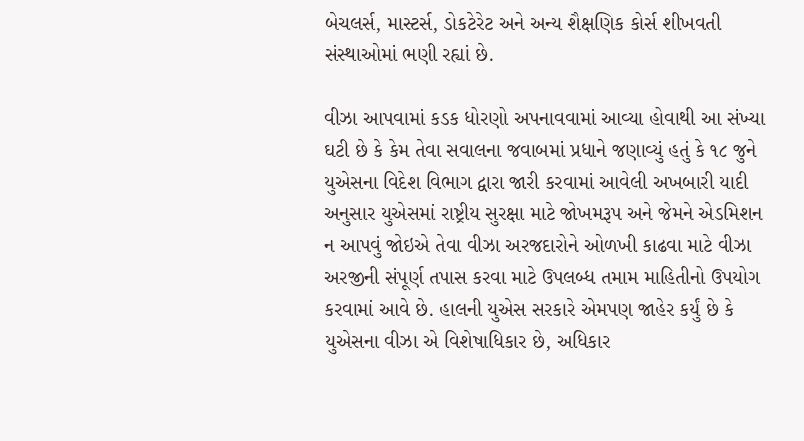બેચલર્સ, માસ્ટર્સ, ડોકટેરેટ અને અન્ય શૈક્ષણિક કોર્સ શીખવતી સંસ્થાઓમાં ભણી રહ્યાં છે.

વીઝા આપવામાં કડક ધોરણો અપનાવવામાં આવ્યા હોવાથી આ સંખ્યા ઘટી છે કે કેમ તેવા સવાલના જવાબમાં પ્રધાને જણાવ્યું હતું કે ૧૮ જુને યુએસના વિદેશ વિભાગ દ્વારા જારી કરવામાં આવેલી અખબારી યાદી અનુસાર યુએસમાં રાષ્ટ્રીય સુરક્ષા માટે જોખમરૂપ અને જેમને એડમિશન ન આપવું જોઇએ તેવા વીઝા અરજદારોને ઓળખી કાઢવા માટે વીઝા અરજીની સંપૂર્ણ તપાસ કરવા માટે ઉપલબ્ધ તમામ માહિતીનો ઉપયોગ કરવામાં આવે છે. હાલની યુએસ સરકારે એમપણ જાહેર કર્યું છે કે યુએસના વીઝા એ વિશેષાધિકાર છે, અધિકાર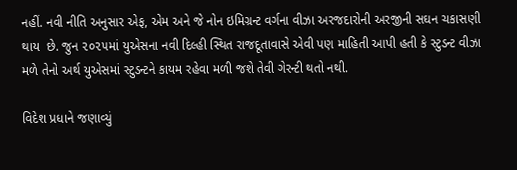નહીં. નવી નીતિ અનુસાર એફ, એમ અને જે નોન ઇમિગ્રન્ટ વર્ગના વીઝા અરજદારોની અરજીની સઘન ચકાસણી થાય  છે. જુન ૨૦૨૫માં યુએસના નવી દિલ્હી સ્થિત રાજદૂતાવાસે એવી પણ માહિતી આપી હતી કે સ્ટુડન્ટ વીઝા મળે તેનો અર્થ યુએસમાં સ્ટુડન્ટને કાયમ રહેવા મળી જશે તેવી ગેરન્ટી થતો નથી.

વિદેશ પ્રધાને જણાવ્યું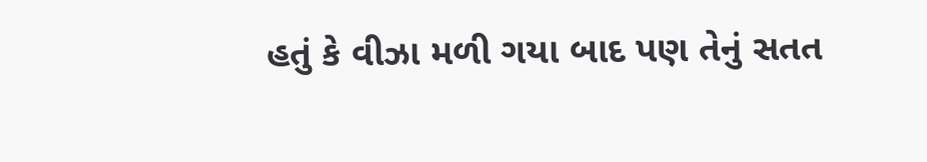હતું કે વીઝા મળી ગયા બાદ પણ તેનું સતત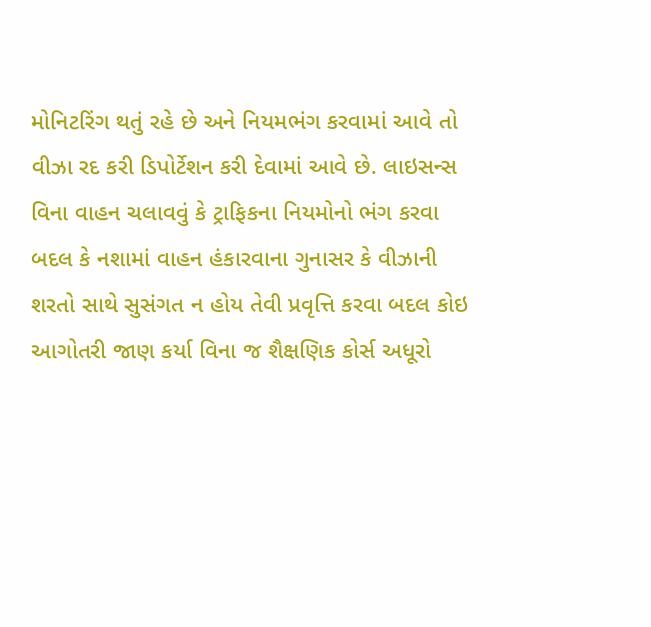મોનિટરિંગ થતું રહે છે અને નિયમભંગ કરવામાં આવે તો વીઝા રદ કરી ડિપોર્ટેશન કરી દેવામાં આવે છે. લાઇસન્સ વિના વાહન ચલાવવું કે ટ્રાફિકના નિયમોનો ભંગ કરવા બદલ કે નશામાં વાહન હંકારવાના ગુનાસર કે વીઝાની શરતો સાથે સુસંગત ન હોય તેવી પ્રવૃત્તિ કરવા બદલ કોઇ આગોતરી જાણ કર્યા વિના જ શૈક્ષણિક કોર્સ અધૂરો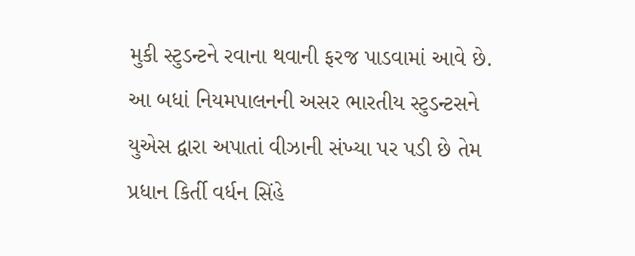મુકી સ્ટુડન્ટને રવાના થવાની ફરજ પાડવામાં આવે છે. આ બધાં નિયમપાલનની અસર ભારતીય સ્ટુડન્ટસને યુએસ દ્વારા અપાતાં વીઝાની સંખ્યા પર પડી છે તેમ પ્રધાન કિર્તી વર્ધન સિંહે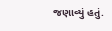જણાવ્યું હતું.